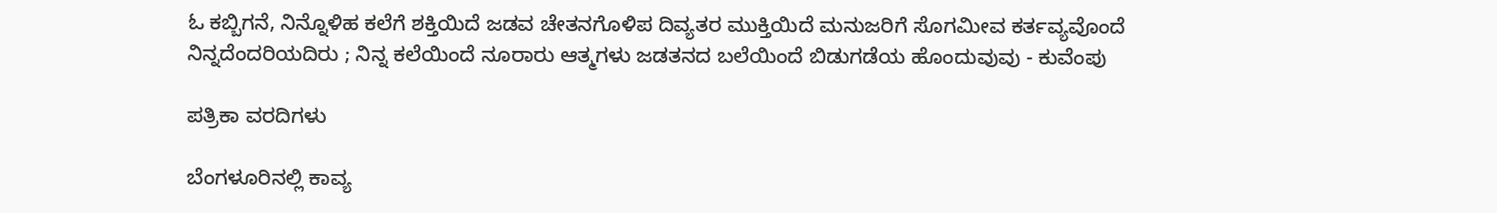ಓ ಕಬ್ಬಿಗನೆ, ನಿನ್ನೊಳಿಹ ಕಲೆಗೆ ಶಕ್ತಿಯಿದೆ ಜಡವ ಚೇತನಗೊಳಿಪ ದಿವ್ಯತರ ಮುಕ್ತಿಯಿದೆ ಮನುಜರಿಗೆ ಸೊಗಮೀವ ಕರ್ತವ್ಯವೊಂದೆ ನಿನ್ನದೆಂದರಿಯದಿರು ; ನಿನ್ನ ಕಲೆಯಿಂದೆ ನೂರಾರು ಆತ್ಮಗಳು ಜಡತನದ ಬಲೆಯಿಂದೆ ಬಿಡುಗಡೆಯ ಹೊಂದುವುವು - ಕುವೆಂಪು

ಪತ್ರಿಕಾ ವರದಿಗಳು

ಬೆಂಗಳೂರಿನಲ್ಲಿ ಕಾವ್ಯ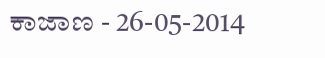ಕಾಜಾಣ - 26-05-2014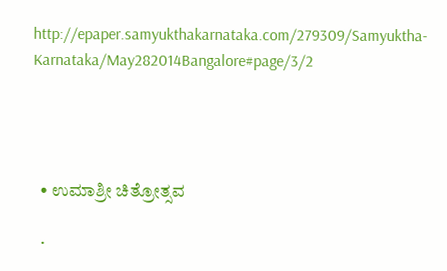http://epaper.samyukthakarnataka.com/279309/Samyuktha-Karnataka/May282014Bangalore#page/3/2




  • ಉಮಾಶ್ರೀ ಚಿತ್ರೋತ್ಸವ

  •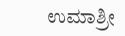ಉಮಾಶ್ರೀ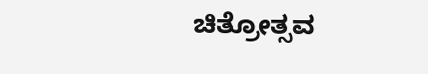ಚಿತ್ರೋತ್ಸವ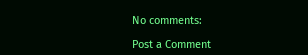No comments:

Post a Comment